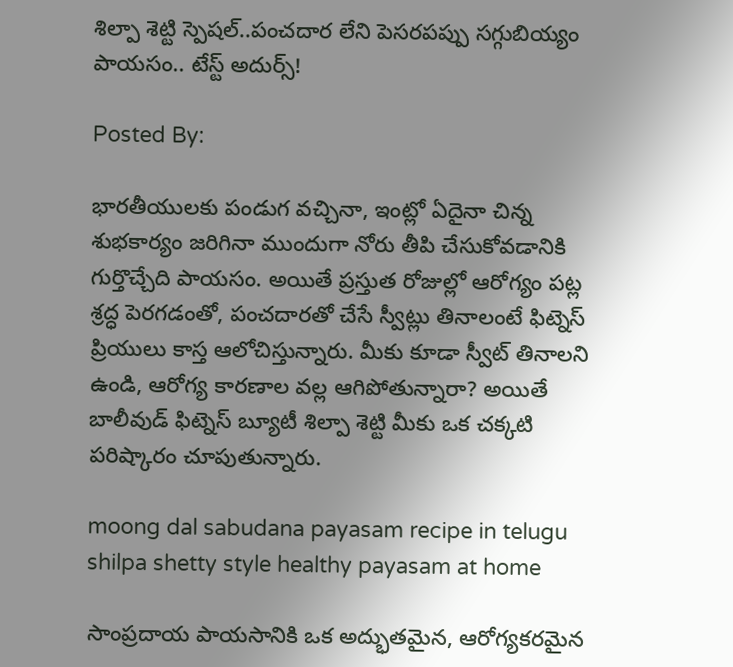శిల్పా శెట్టి స్పెషల్..పంచదార లేని పెసరపప్పు సగ్గుబియ్యం పాయసం.. టేస్ట్ అదుర్స్!

Posted By:

భారతీయులకు పండుగ వచ్చినా, ఇంట్లో ఏదైనా చిన్న శుభకార్యం జరిగినా ముందుగా నోరు తీపి చేసుకోవడానికి గుర్తొచ్చేది పాయసం. అయితే ప్రస్తుత రోజుల్లో ఆరోగ్యం పట్ల శ్రద్ధ పెరగడంతో, పంచదారతో చేసే స్వీట్లు తినాలంటే ఫిట్నెస్ ప్రియులు కాస్త ఆలోచిస్తున్నారు. మీకు కూడా స్వీట్ తినాలని ఉండి, ఆరోగ్య కారణాల వల్ల ఆగిపోతున్నారా? అయితే బాలీవుడ్ ఫిట్నెస్ బ్యూటీ శిల్పా శెట్టి మీకు ఒక చక్కటి పరిష్కారం చూపుతున్నారు.

moong dal sabudana payasam recipe in telugu shilpa shetty style healthy payasam at home

సాంప్రదాయ పాయసానికి ఒక అద్భుతమైన, ఆరోగ్యకరమైన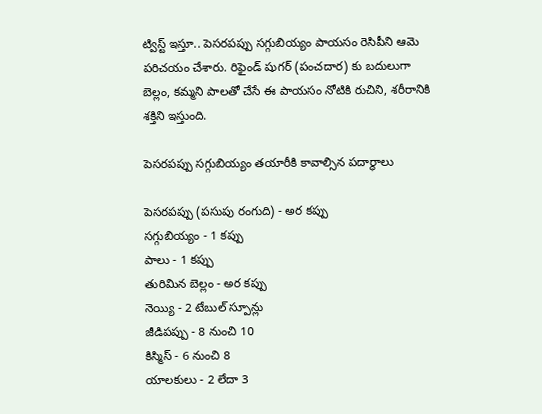ట్విస్ట్ ఇస్తూ.. పెసరపప్పు సగ్గుబియ్యం పాయసం రెసిపీని ఆమె పరిచయం చేశారు. రిఫైండ్ షుగర్ (పంచదార) కు బదులుగా బెల్లం, కమ్మని పాలతో చేసే ఈ పాయసం నోటికి రుచిని, శరీరానికి శక్తిని ఇస్తుంది.

పెసరపప్పు సగ్గుబియ్యం తయారీకి కావాల్సిన పదార్థాలు

పెసరపప్పు (పసుపు రంగుది) - అర కప్పు
సగ్గుబియ్యం - 1 కప్పు
పాలు - 1 కప్పు
తురిమిన బెల్లం - అర కప్పు
నెయ్యి - 2 టేబుల్ స్పూన్లు
జీడిపప్పు - 8 నుంచి 10
కిస్మిస్ - 6 నుంచి 8
యాలకులు - 2 లేదా 3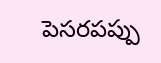పెసరపప్పు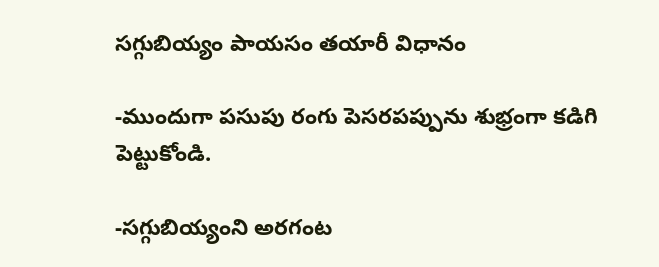సగ్గుబియ్యం పాయసం తయారీ విధానం

-ముందుగా పసుపు రంగు పెసరపప్పును శుభ్రంగా కడిగి పెట్టుకోండి.

-సగ్గుబియ్యంని అరగంట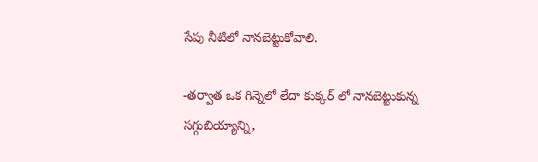సేపు నీటిలో నానబెట్టుకోవాలి.

-తర్వాత ఒక గిన్నెలో లేదా కుక్కర్ లో నానబెట్టుకున్న సగ్గుబియ్యాన్ని,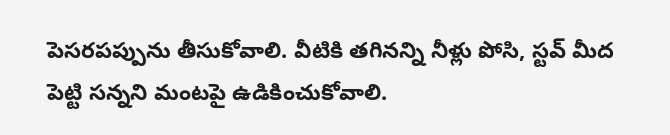పెసరపప్పును తీసుకోవాలి. వీటికి తగినన్ని నీళ్లు పోసి, స్టవ్ మీద పెట్టి సన్నని మంటపై ఉడికించుకోవాలి.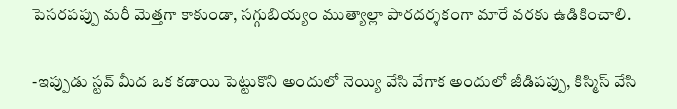పెసరపప్పు మరీ మెత్తగా కాకుండా, సగ్గుబియ్యం ముత్యాల్లా పారదర్శకంగా మారే వరకు ఉడికించాలి.

-ఇప్పుడు స్టవ్ మీద ఒక కడాయి పెట్టుకొని అందులో నెయ్యి వేసి వేగాక అందులో జీడిపప్పు, కిస్మిస్ వేసి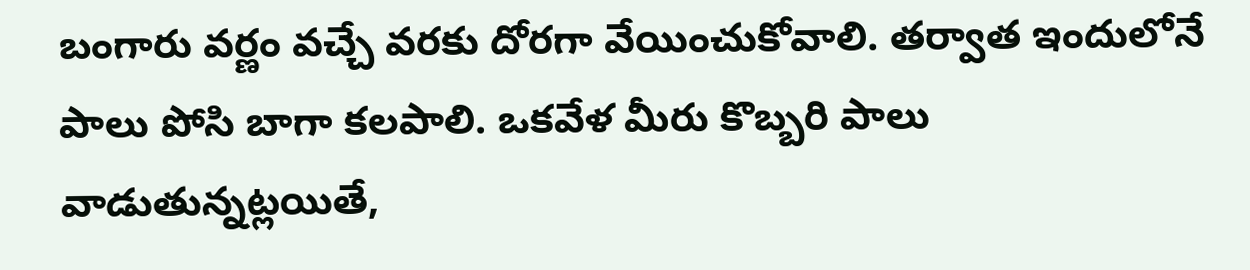బంగారు వర్ణం వచ్చే వరకు దోరగా వేయించుకోవాలి. తర్వాత ఇందులోనే పాలు పోసి బాగా కలపాలి. ఒకవేళ మీరు కొబ్బరి పాలు వాడుతున్నట్లయితే,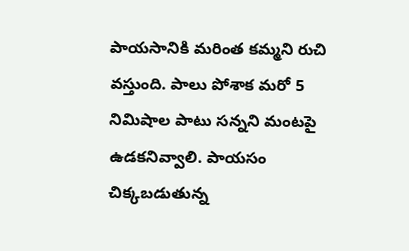పాయసానికి మరింత కమ్మని రుచి వస్తుంది. పాలు పోశాక మరో 5 నిమిషాల పాటు సన్నని మంటపై ఉడకనివ్వాలి. పాయసం చిక్కబడుతున్న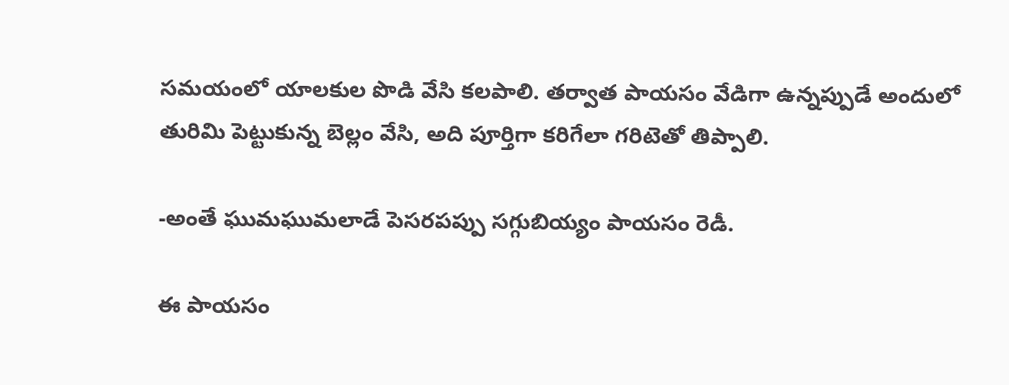సమయంలో యాలకుల పొడి వేసి కలపాలి. తర్వాత పాయసం వేడిగా ఉన్నప్పుడే అందులో తురిమి పెట్టుకున్న బెల్లం వేసి, అది పూర్తిగా కరిగేలా గరిటెతో తిప్పాలి.

-అంతే ఘుమఘుమలాడే పెసరపప్పు సగ్గుబియ్యం పాయసం రెడీ.

ఈ పాయసం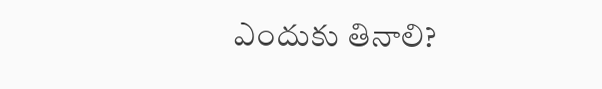ఎందుకు తినాలి?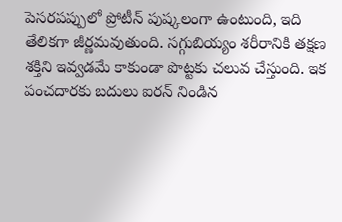పెసరపప్పులో ప్రోటీన్ పుష్కలంగా ఉంటుంది, ఇది తేలికగా జీర్ణమవుతుంది. సగ్గుబియ్యం శరీరానికి తక్షణ శక్తిని ఇవ్వడమే కాకుండా పొట్టకు చలువ చేస్తుంది. ఇక పంచదారకు బదులు ఐరన్ నిండిన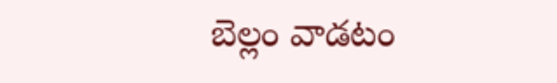బెల్లం వాడటం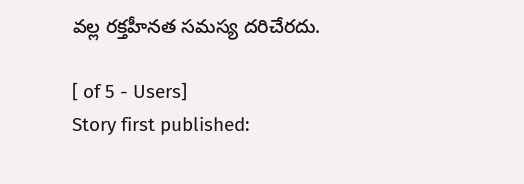వల్ల రక్తహీనత సమస్య దరిచేరదు.

[ of 5 - Users]
Story first published: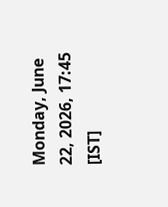Monday, June 22, 2026, 17:45 [IST]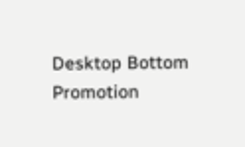Desktop Bottom Promotion